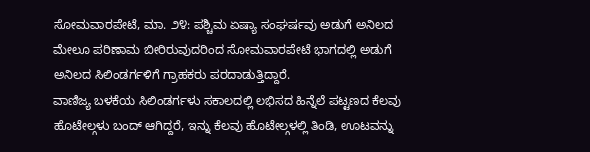ಸೋಮವಾರಪೇಟೆ, ಮಾ. ೨೪: ಪಶ್ಚಿಮ ಏಷ್ಯಾ ಸಂಘರ್ಷವು ಅಡುಗೆ ಅನಿಲದ ಮೇಲೂ ಪರಿಣಾಮ ಬೀರಿರುವುದರಿಂದ ಸೋಮವಾರಪೇಟೆ ಭಾಗದಲ್ಲಿ ಅಡುಗೆ ಅನಿಲದ ಸಿಲಿಂಡರ್ಗಳಿಗೆ ಗ್ರಾಹಕರು ಪರದಾಡುತ್ತಿದ್ದಾರೆ.
ವಾಣಿಜ್ಯ ಬಳಕೆಯ ಸಿಲಿಂಡರ್ಗಳು ಸಕಾಲದಲ್ಲಿ ಲಭಿಸದ ಹಿನ್ನೆಲೆ ಪಟ್ಟಣದ ಕೆಲವು ಹೊಟೇಲ್ಗಳು ಬಂದ್ ಆಗಿದ್ದರೆ, ಇನ್ನು ಕೆಲವು ಹೊಟೇಲ್ಗಳಲ್ಲಿ ತಿಂಡಿ, ಊಟವನ್ನು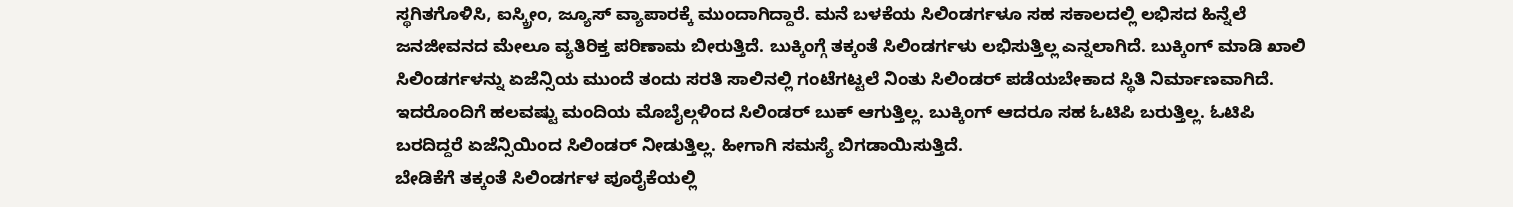ಸ್ಥಗಿತಗೊಳಿಸಿ, ಐಸ್ಕ್ರೀಂ, ಜ್ಯೂಸ್ ವ್ಯಾಪಾರಕ್ಕೆ ಮುಂದಾಗಿದ್ದಾರೆ. ಮನೆ ಬಳಕೆಯ ಸಿಲಿಂಡರ್ಗಳೂ ಸಹ ಸಕಾಲದಲ್ಲಿ ಲಭಿಸದ ಹಿನ್ನೆಲೆ ಜನಜೀವನದ ಮೇಲೂ ವ್ಯತಿರಿಕ್ತ ಪರಿಣಾಮ ಬೀರುತ್ತಿದೆ. ಬುಕ್ಕಿಂಗ್ಗೆ ತಕ್ಕಂತೆ ಸಿಲಿಂಡರ್ಗಳು ಲಭಿಸುತ್ತಿಲ್ಲ ಎನ್ನಲಾಗಿದೆ. ಬುಕ್ಕಿಂಗ್ ಮಾಡಿ ಖಾಲಿ ಸಿಲಿಂಡರ್ಗಳನ್ನು ಏಜೆನ್ಸಿಯ ಮುಂದೆ ತಂದು ಸರತಿ ಸಾಲಿನಲ್ಲಿ ಗಂಟೆಗಟ್ಟಲೆ ನಿಂತು ಸಿಲಿಂಡರ್ ಪಡೆಯಬೇಕಾದ ಸ್ಥಿತಿ ನಿರ್ಮಾಣವಾಗಿದೆ. ಇದರೊಂದಿಗೆ ಹಲವಷ್ಟು ಮಂದಿಯ ಮೊಬೈಲ್ಗಳಿಂದ ಸಿಲಿಂಡರ್ ಬುಕ್ ಆಗುತ್ತಿಲ್ಲ. ಬುಕ್ಕಿಂಗ್ ಆದರೂ ಸಹ ಓಟಿಪಿ ಬರುತ್ತಿಲ್ಲ. ಓಟಿಪಿ ಬರದಿದ್ದರೆ ಏಜೆನ್ಸಿಯಿಂದ ಸಿಲಿಂಡರ್ ನೀಡುತ್ತಿಲ್ಲ. ಹೀಗಾಗಿ ಸಮಸ್ಯೆ ಬಿಗಡಾಯಿಸುತ್ತಿದೆ.
ಬೇಡಿಕೆಗೆ ತಕ್ಕಂತೆ ಸಿಲಿಂಡರ್ಗಳ ಪೂರೈಕೆಯಲ್ಲಿ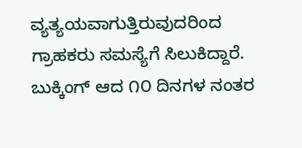ವ್ಯತ್ಯಯವಾಗುತ್ತಿರುವುದರಿಂದ ಗ್ರಾಹಕರು ಸಮಸ್ಯೆಗೆ ಸಿಲುಕಿದ್ದಾರೆ. ಬುಕ್ಕಿಂಗ್ ಆದ ೧೦ ದಿನಗಳ ನಂತರ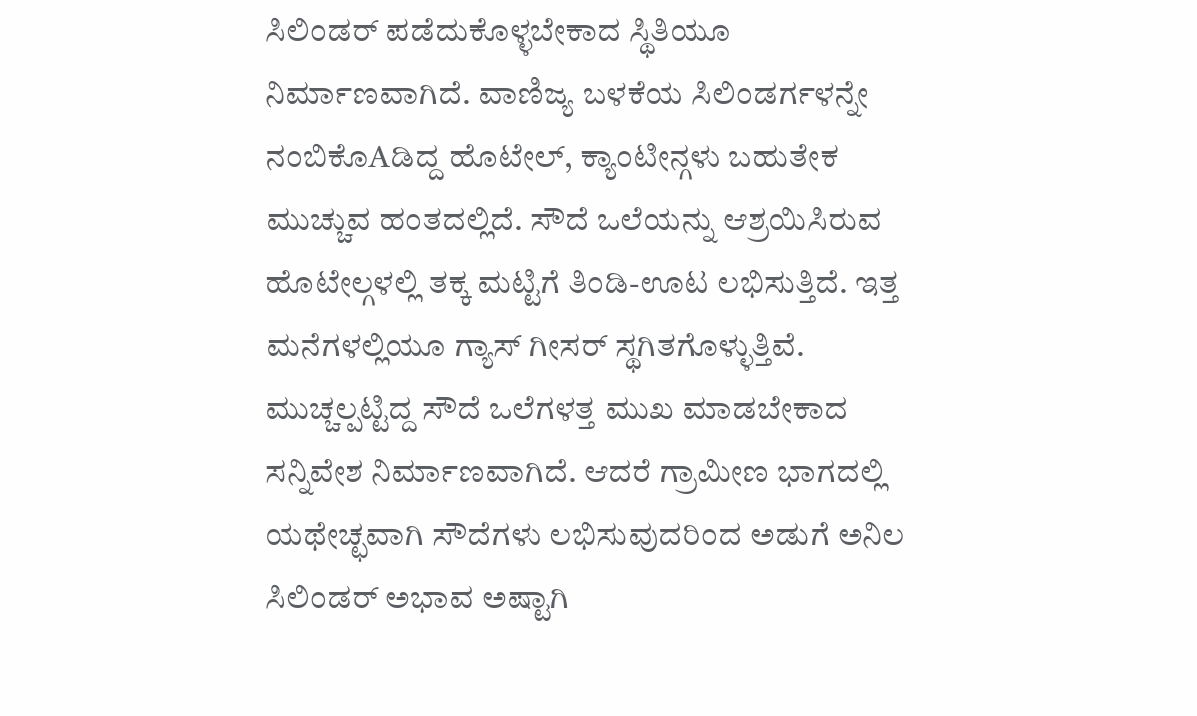ಸಿಲಿಂಡರ್ ಪಡೆದುಕೊಳ್ಳಬೇಕಾದ ಸ್ಥಿತಿಯೂ ನಿರ್ಮಾಣವಾಗಿದೆ. ವಾಣಿಜ್ಯ ಬಳಕೆಯ ಸಿಲಿಂಡರ್ಗಳನ್ನೇ ನಂಬಿಕೊAಡಿದ್ದ ಹೊಟೇಲ್, ಕ್ಯಾಂಟೀನ್ಗಳು ಬಹುತೇಕ ಮುಚ್ಚುವ ಹಂತದಲ್ಲಿದೆ. ಸೌದೆ ಒಲೆಯನ್ನು ಆಶ್ರಯಿಸಿರುವ ಹೊಟೇಲ್ಗಳಲ್ಲಿ ತಕ್ಕ ಮಟ್ಟಿಗೆ ತಿಂಡಿ-ಊಟ ಲಭಿಸುತ್ತಿದೆ. ಇತ್ತ ಮನೆಗಳಲ್ಲಿಯೂ ಗ್ಯಾಸ್ ಗೀಸರ್ ಸ್ಥಗಿತಗೊಳ್ಳುತ್ತಿವೆ. ಮುಚ್ಚಲ್ಪಟ್ಟಿದ್ದ ಸೌದೆ ಒಲೆಗಳತ್ತ ಮುಖ ಮಾಡಬೇಕಾದ ಸನ್ನಿವೇಶ ನಿರ್ಮಾಣವಾಗಿದೆ. ಆದರೆ ಗ್ರಾಮೀಣ ಭಾಗದಲ್ಲಿ ಯಥೇಚ್ಛವಾಗಿ ಸೌದೆಗಳು ಲಭಿಸುವುದರಿಂದ ಅಡುಗೆ ಅನಿಲ ಸಿಲಿಂಡರ್ ಅಭಾವ ಅಷ್ಟಾಗಿ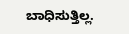ಬಾಧಿಸುತ್ತಿಲ್ಲ.